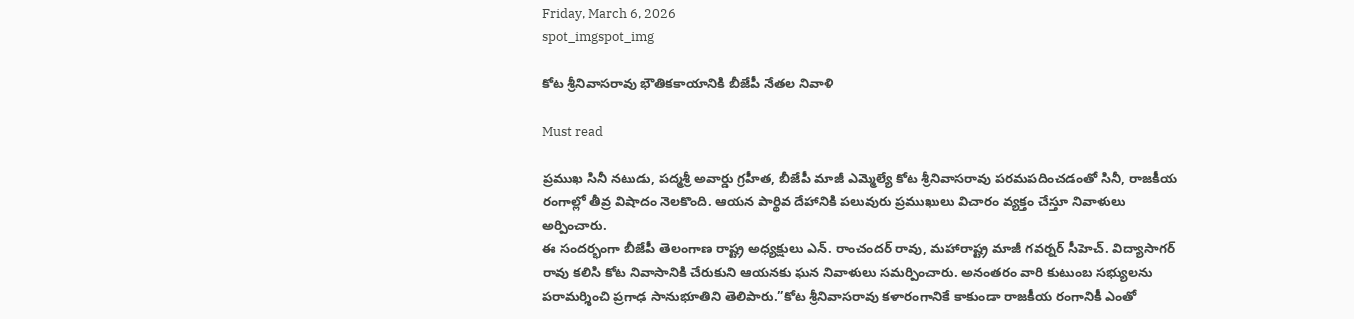Friday, March 6, 2026
spot_imgspot_img

కోట శ్రీనివాసరావు భౌతికకాయానికి బీజేపీ నేతల నివాళి

Must read

ప్రముఖ సినీ నటుడు, పద్మశ్రీ అవార్డు గ్రహీత, బీజేపీ మాజీ ఎమ్మెల్యే కోట శ్రీనివాసరావు పరమపదించడంతో సినీ, రాజకీయ రంగాల్లో తీవ్ర విషాదం నెలకొంది. ఆయన పార్థివ దేహానికి పలువురు ప్రముఖులు విచారం వ్యక్తం చేస్తూ నివాళులు అర్పించారు.
ఈ సందర్భంగా బీజేపీ తెలంగాణ రాష్ట్ర అధ్యక్షులు ఎన్. రాంచందర్ రావు, మహారాష్ట్ర మాజీ గవర్నర్ సీహెచ్. విద్యాసాగర్ రావు కలిసి కోట నివాసానికి చేరుకుని ఆయనకు ఘన నివాళులు సమర్పించారు. అనంతరం వారి కుటుంబ సభ్యులను పరామర్శించి ప్రగాఢ సానుభూతిని తెలిపారు.”కోట శ్రీనివాసరావు కళారంగానికే కాకుండా రాజకీయ రంగానికీ ఎంతో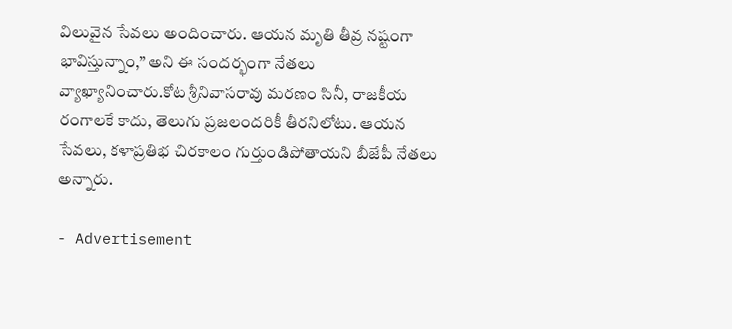విలువైన సేవలు అందించారు. ఆయన మృతి తీవ్ర నష్టంగా భావిస్తున్నాం,” అని ఈ సందర్భంగా నేతలు వ్యాఖ్యానించారు.కోట శ్రీనివాసరావు మరణం సినీ, రాజకీయ రంగాలకే కాదు, తెలుగు ప్రజలందరికీ తీరనిలోటు. ఆయన సేవలు, కళాప్రతిభ చిరకాలం గుర్తుండిపోతాయని బీజేపీ నేతలు అన్నారు.

- Advertisement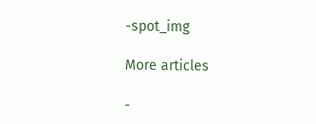-spot_img

More articles

-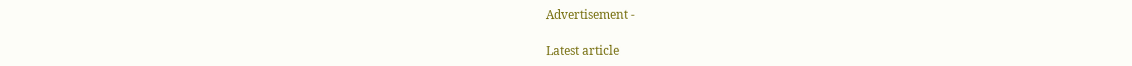Advertisement -

Latest article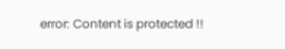error: Content is protected !!